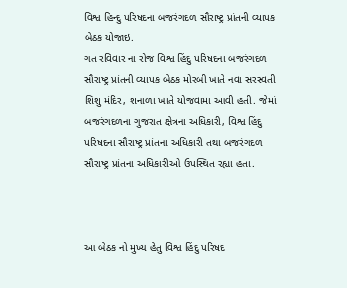વિશ્વ હિન્દુ પરિષદના બજરંગદળ સૌરાષ્ટ્ર પ્રાંતની વ્યાપક બેઠક યોજાઇ.
ગત રવિવાર ના રોજ વિશ્વ હિંદુ પરિષદના બજરંગદળ સૌરાષ્ટ્ર પ્રાંતની વ્યાપક બેઠક મોરબી ખાતે નવા સરસ્વતી શિશુ મંદિર, શનાળા ખાતે યોજવામા આવી હતી. જેમાં બજરંગદળના ગુજરાત ક્ષેત્રના અધિકારી, વિશ્વ હિંદુ પરિષદના સૌરાષ્ટ્ર પ્રાંતના અધિકારી તથા બજરંગદળ સૌરાષ્ટ્ર પ્રાંતના અધિકારીઓ ઉપસ્થિત રહ્યા હતા.



આ બેઠક નો મુખ્ય હેતુ વિશ્વ હિંદુ પરિષદ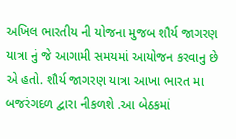અખિલ ભારતીય ની યોજના મુજબ શૌર્ય જાગરણ યાત્રા નું જે આગામી સમયમાં આયોજન કરવાનુ છે એ હતો. શૌર્ય જાગરણ યાત્રા આખા ભારત મા બજરંગદળ દ્વારા નીકળશે .આ બેઠકમાં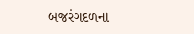બજરંગદળના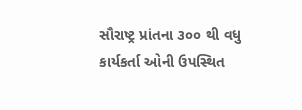સૌરાષ્ટ્ર પ્રાંતના ૩૦૦ થી વધુ કાર્યકર્તા ઓની ઉપસ્થિત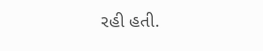રહી હતી.